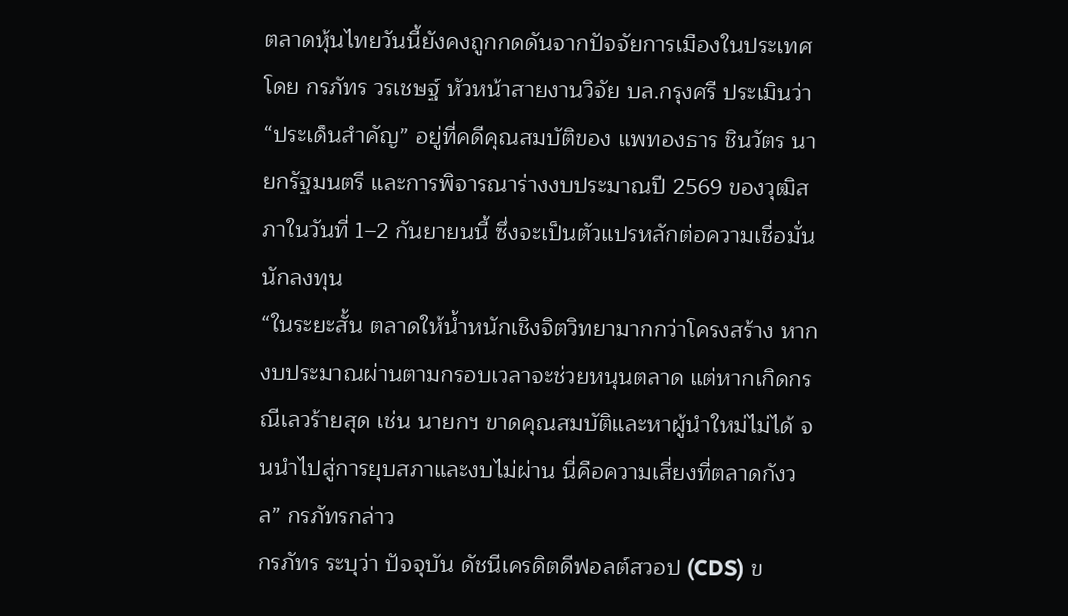ตลาดหุ้นไทยวันนี้ยังคงถูกกดดันจากปัจจัยการเมืองในประเทศ โดย กรภัทร วรเชษฐ์ หัวหน้าสายงานวิจัย บล.กรุงศรี ประเมินว่า “ประเด็นสำคัญ” อยู่ที่คดีคุณสมบัติของ แพทองธาร ชินวัตร นายกรัฐมนตรี และการพิจารณาร่างงบประมาณปี 2569 ของวุฒิสภาในวันที่ 1–2 กันยายนนี้ ซึ่งจะเป็นตัวแปรหลักต่อความเชื่อมั่นนักลงทุน
“ในระยะสั้น ตลาดให้น้ำหนักเชิงจิตวิทยามากกว่าโครงสร้าง หากงบประมาณผ่านตามกรอบเวลาจะช่วยหนุนตลาด แต่หากเกิดกรณีเลวร้ายสุด เช่น นายกฯ ขาดคุณสมบัติและหาผู้นำใหม่ไม่ได้ จนนำไปสู่การยุบสภาและงบไม่ผ่าน นี่คือความเสี่ยงที่ตลาดกังวล” กรภัทรกล่าว
กรภัทร ระบุว่า ปัจจุบัน ดัชนีเครดิตดีฟอลต์สวอป (CDS) ข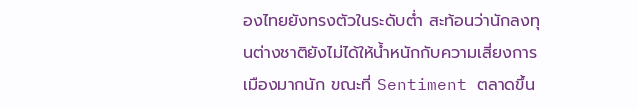องไทยยังทรงตัวในระดับต่ำ สะท้อนว่านักลงทุนต่างชาติยังไม่ได้ให้น้ำหนักกับความเสี่ยงการเมืองมากนัก ขณะที่ Sentiment ตลาดขึ้น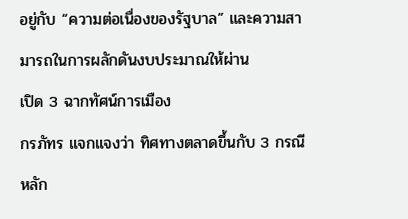อยู่กับ “ความต่อเนื่องของรัฐบาล” และความสามารถในการผลักดันงบประมาณให้ผ่าน
เปิด 3 ฉากทัศน์การเมือง
กรภัทร แจกแจงว่า ทิศทางตลาดขึ้นกับ 3 กรณีหลัก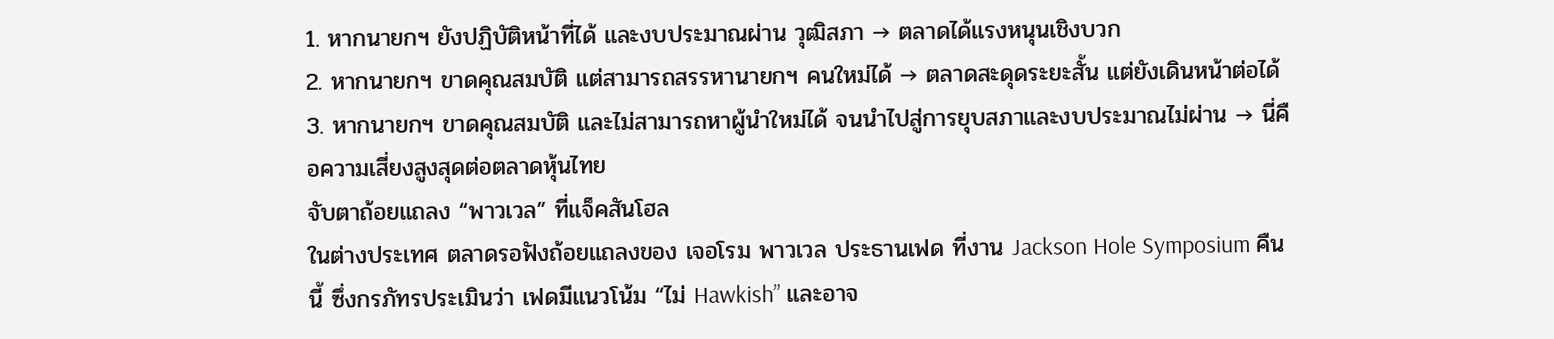1. หากนายกฯ ยังปฏิบัติหน้าที่ได้ และงบประมาณผ่าน วุฒิสภา → ตลาดได้แรงหนุนเชิงบวก
2. หากนายกฯ ขาดคุณสมบัติ แต่สามารถสรรหานายกฯ คนใหม่ได้ → ตลาดสะดุดระยะสั้น แต่ยังเดินหน้าต่อได้
3. หากนายกฯ ขาดคุณสมบัติ และไม่สามารถหาผู้นำใหม่ได้ จนนำไปสู่การยุบสภาและงบประมาณไม่ผ่าน → นี่คือความเสี่ยงสูงสุดต่อตลาดหุ้นไทย
จับตาถ้อยแถลง “พาวเวล” ที่แจ็คสันโฮล
ในต่างประเทศ ตลาดรอฟังถ้อยแถลงของ เจอโรม พาวเวล ประธานเฟด ที่งาน Jackson Hole Symposium คืนนี้ ซึ่งกรภัทรประเมินว่า เฟดมีแนวโน้ม “ไม่ Hawkish” และอาจ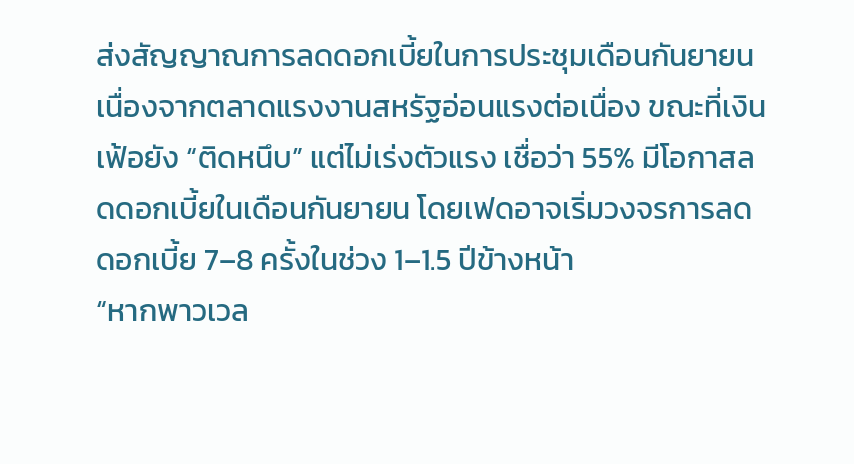ส่งสัญญาณการลดดอกเบี้ยในการประชุมเดือนกันยายน
เนื่องจากตลาดแรงงานสหรัฐอ่อนแรงต่อเนื่อง ขณะที่เงินเฟ้อยัง “ติดหนึบ” แต่ไม่เร่งตัวแรง เชื่อว่า 55% มีโอกาสลดดอกเบี้ยในเดือนกันยายน โดยเฟดอาจเริ่มวงจรการลดดอกเบี้ย 7–8 ครั้งในช่วง 1–1.5 ปีข้างหน้า
“หากพาวเวล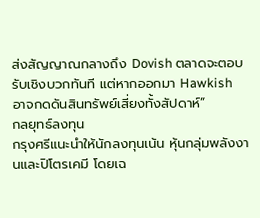ส่งสัญญาณกลางถึง Dovish ตลาดจะตอบรับเชิงบวกทันที แต่หากออกมา Hawkish อาจกดดันสินทรัพย์เสี่ยงทั้งสัปดาห์”
กลยุทธ์ลงทุน
กรุงศรีแนะนำให้นักลงทุนเน้น หุ้นกลุ่มพลังงานและปิโตรเคมี โดยเฉ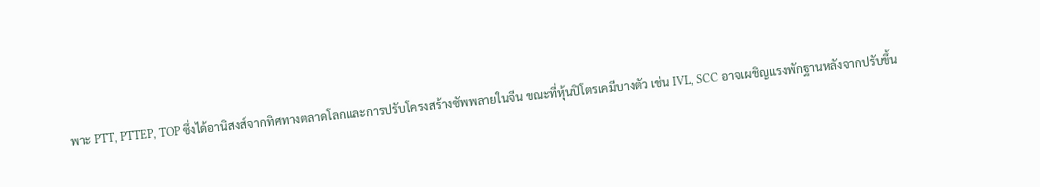พาะ PTT, PTTEP, TOP ซึ่งได้อานิสงส์จากทิศทางตลาดโลกและการปรับโครงสร้างซัพพลายในจีน ขณะที่หุ้นปิโตรเคมีบางตัว เช่น IVL, SCC อาจเผชิญแรงพักฐานหลังจากปรับขึ้น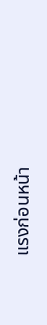แรงก่อนหน้า